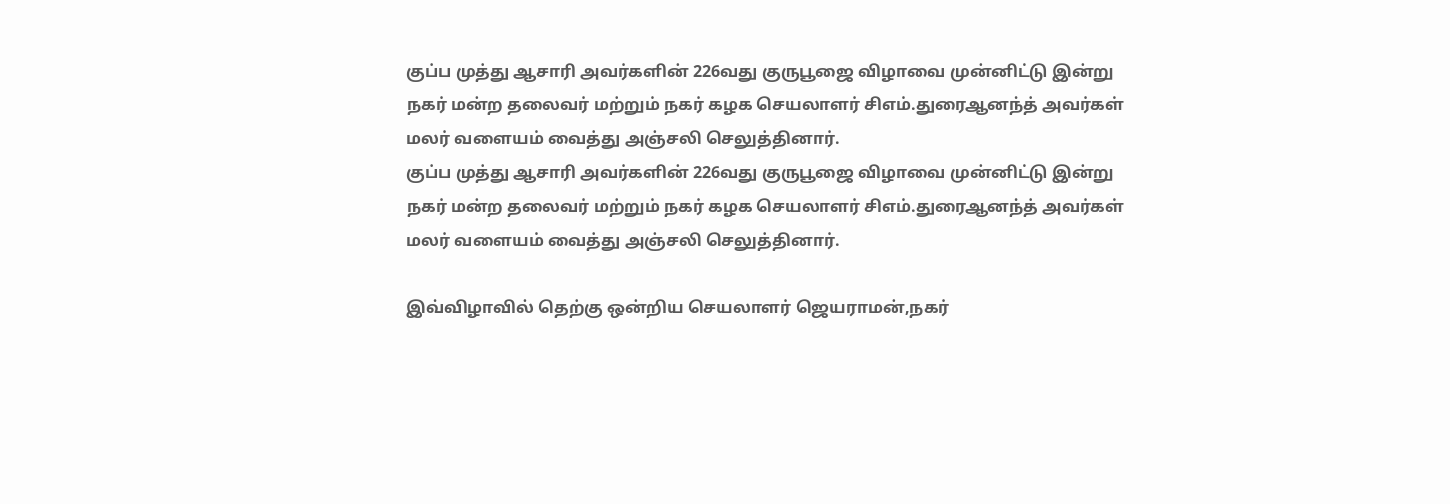குப்ப முத்து ஆசாரி அவர்களின் 226வது குருபூஜை விழாவை முன்னிட்டு இன்று நகர் மன்ற தலைவர் மற்றும் நகர் கழக செயலாளர் சிஎம்.துரைஆனந்த் அவர்கள் மலர் வளையம் வைத்து அஞ்சலி செலுத்தினார்.
குப்ப முத்து ஆசாரி அவர்களின் 226வது குருபூஜை விழாவை முன்னிட்டு இன்று நகர் மன்ற தலைவர் மற்றும் நகர் கழக செயலாளர் சிஎம்.துரைஆனந்த் அவர்கள் மலர் வளையம் வைத்து அஞ்சலி செலுத்தினார்.

இவ்விழாவில் தெற்கு ஒன்றிய செயலாளர் ஜெயராமன்,நகர்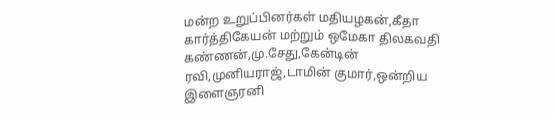மன்ற உறுப்பினர்கள் மதியழகன்,கீதா கார்த்திகேயன் மற்றும் ஒமேகா திலகவதி கண்ணன்,மு.சேது,கேன்டின் ரவி,முனியராஜ்,டாமின் குமார்,ஒன்றிய இளைஞரனி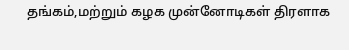தங்கம்,மற்றும் கழக முன்னோடிகள் திரளாக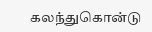கலந்துகொன்டு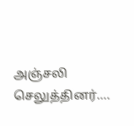அஞ்சலி செலுத்தினர்….